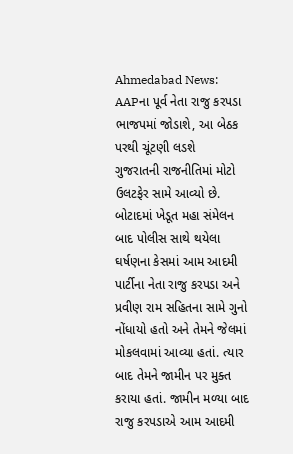Ahmedabad News: AAPના પૂર્વ નેતા રાજુ કરપડા ભાજપમાં જોડાશે, આ બેઠક પરથી ચૂંટણી લડશે
ગુજરાતની રાજનીતિમાં મોટો ઉલટફેર સામે આવ્યો છે. બોટાદમાં ખેડૂત મહા સંમેલન બાદ પોલીસ સાથે થયેલા ઘર્ષણના કેસમાં આમ આદમી પાર્ટીના નેતા રાજુ કરપડા અને પ્રવીણ રામ સહિતના સામે ગુનો નોંધાયો હતો અને તેમને જેલમાં મોકલવામાં આવ્યા હતાં. ત્યાર બાદ તેમને જામીન પર મુક્ત કરાયા હતાં. જામીન મળ્યા બાદ રાજુ કરપડાએ આમ આદમી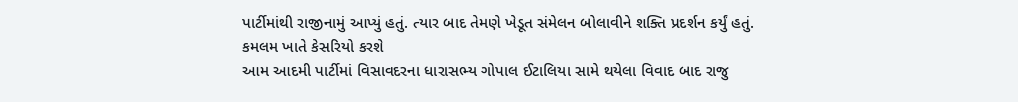પાર્ટીમાંથી રાજીનામું આપ્યું હતું. ત્યાર બાદ તેમણે ખેડૂત સંમેલન બોલાવીને શક્તિ પ્રદર્શન કર્યું હતું.
કમલમ ખાતે કેસરિયો કરશે
આમ આદમી પાર્ટીમાં વિસાવદરના ધારાસભ્ય ગોપાલ ઈટાલિયા સામે થયેલા વિવાદ બાદ રાજુ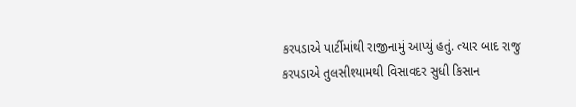કરપડાએ પાર્ટીમાંથી રાજીનામું આપ્યું હતું. ત્યાર બાદ રાજુ કરપડાએ તુલસીશ્યામથી વિસાવદર સુધી કિસાન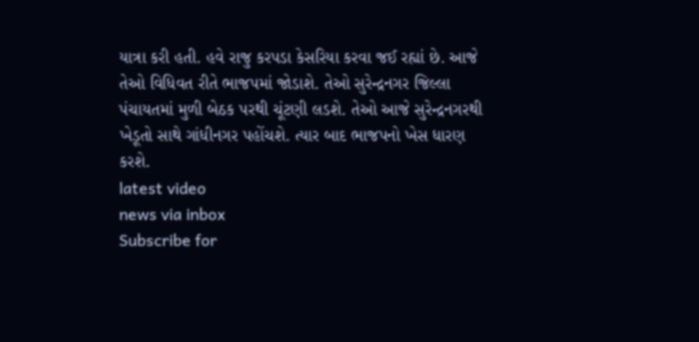યાત્રા કરી હતી. હવે રાજુ કરપડા કેસરિયા કરવા જઈ રહ્યાં છે. આજે તેઓ વિધિવત રીતે ભાજપમાં જોડાશે. તેઓ સુરેન્દ્રનગર જિલ્લા પંચાયતમાં મુળી બેઠક પરથી ચૂંટણી લડશે. તેઓ આજે સુરેન્દ્રનગરથી ખેડૂતો સાથે ગાંધીનગર પહોંચશે. ત્યાર બાદ ભાજપનો ખેસ ધારણ કરશે.
latest video
news via inbox
Subscribe for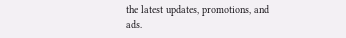the latest updates, promotions, and ads.